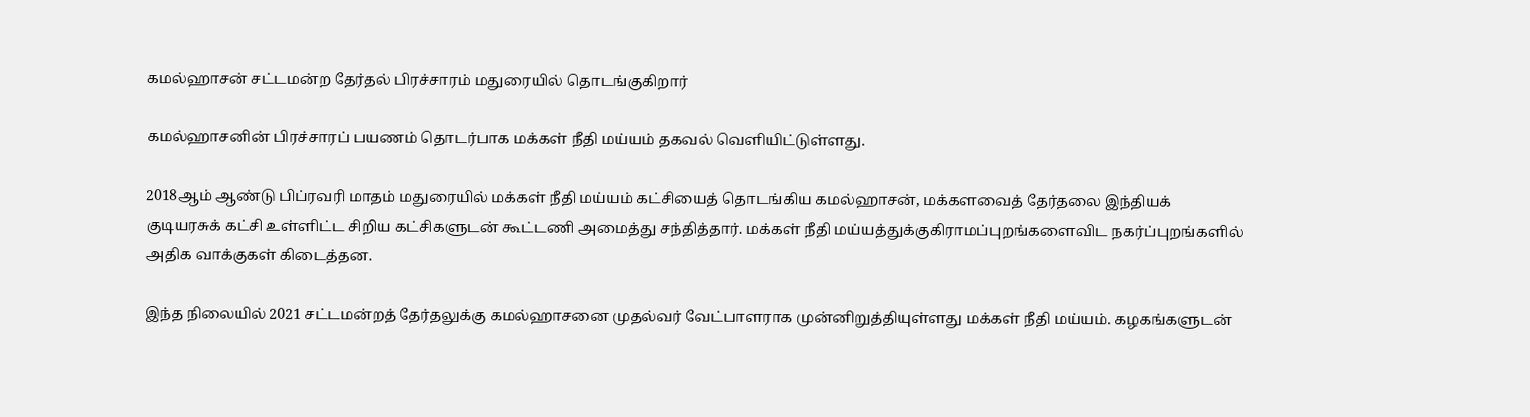கமல்ஹாசன் சட்டமன்ற தேர்தல் பிரச்சாரம் மதுரையில் தொடங்குகிறார்

கமல்ஹாசனின் பிரச்சாரப் பயணம் தொடர்பாக மக்கள் நீதி மய்யம் தகவல் வெளியிட்டுள்ளது.

2018ஆம் ஆண்டு பிப்ரவரி மாதம் மதுரையில் மக்கள் நீதி மய்யம் கட்சியைத் தொடங்கிய கமல்ஹாசன், மக்களவைத் தேர்தலை இந்தியக் குடியரசுக் கட்சி உள்ளிட்ட சிறிய கட்சிகளுடன் கூட்டணி அமைத்து சந்தித்தார். மக்கள் நீதி மய்யத்துக்குகிராமப்புறங்களைவிட நகர்ப்புறங்களில் அதிக வாக்குகள் கிடைத்தன.

இந்த நிலையில் 2021 சட்டமன்றத் தேர்தலுக்கு கமல்ஹாசனை முதல்வர் வேட்பாளராக முன்னிறுத்தியுள்ளது மக்கள் நீதி மய்யம். கழகங்களுடன்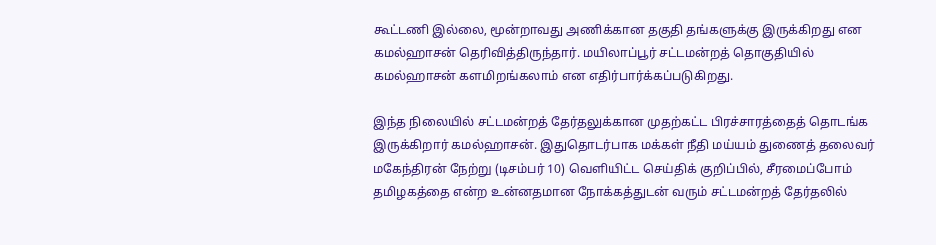கூட்டணி இல்லை, மூன்றாவது அணிக்கான தகுதி தங்களுக்கு இருக்கிறது என கமல்ஹாசன் தெரிவித்திருந்தார். மயிலாப்பூர் சட்டமன்றத் தொகுதியில் கமல்ஹாசன் களமிறங்கலாம் என எதிர்பார்க்கப்படுகிறது.

இந்த நிலையில் சட்டமன்றத் தேர்தலுக்கான முதற்கட்ட பிரச்சாரத்தைத் தொடங்க இருக்கிறார் கமல்ஹாசன். இதுதொடர்பாக மக்கள் நீதி மய்யம் துணைத் தலைவர் மகேந்திரன் நேற்று (டிசம்பர் 10) வெளியிட்ட செய்திக் குறிப்பில், சீரமைப்போம் தமிழகத்தை என்ற உன்னதமான நோக்கத்துடன் வரும் சட்டமன்றத் தேர்தலில்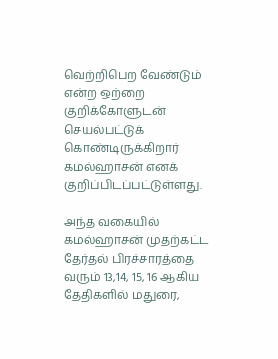வெற்றிபெற வேண்டும் என்ற ஒற்றை குறிக்கோளுடன் செயல்பட்டுக் கொண்டிருக்கிறார் கமல்ஹாசன் எனக் குறிப்பிடப்பட்டுள்ளது.

அந்த வகையில் கமல்ஹாசன் முதற்கட்ட தேர்தல் பிரச்சாரத்தை வரும் 13,14, 15, 16 ஆகிய தேதிகளில் மதுரை,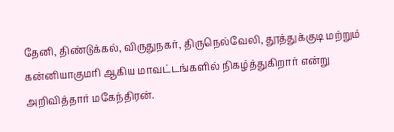தேனி, திண்டுக்கல், விருதுநகர், திருநெல்வேலி, தூத்துக்குடி மற்றும் கன்னியாகுமரி ஆகிய மாவட்டங்களில் நிகழ்த்துகிறார் என்று அறிவித்தார் மகேந்திரன்.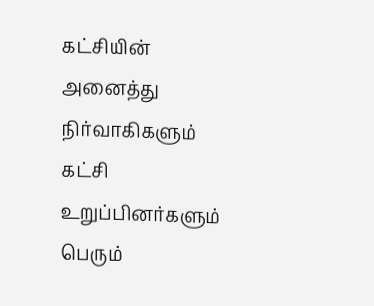கட்சியின் அனைத்து நிர்வாகிகளும் கட்சி உறுப்பினர்களும் பெரும்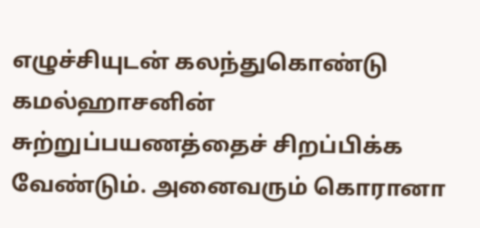எழுச்சியுடன் கலந்துகொண்டு கமல்ஹாசனின் சுற்றுப்பயணத்தைச் சிறப்பிக்க வேண்டும். அனைவரும் கொரானா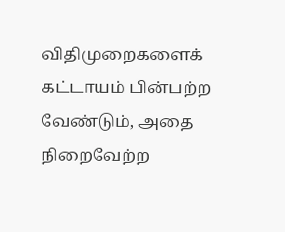விதிமுறைகளைக் கட்டாயம் பின்பற்ற வேண்டும், அதை நிறைவேற்ற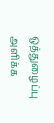ஒத்துழைப்பு அளிக்க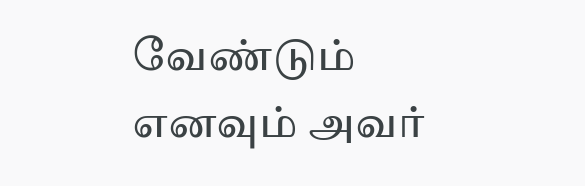வேண்டும் எனவும் அவர்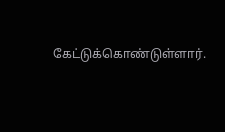கேட்டுக்கொண்டுள்ளார்.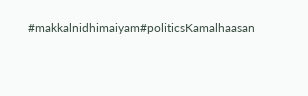#makkalnidhimaiyam#politicsKamalhaasan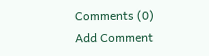Comments (0)
Add Comment